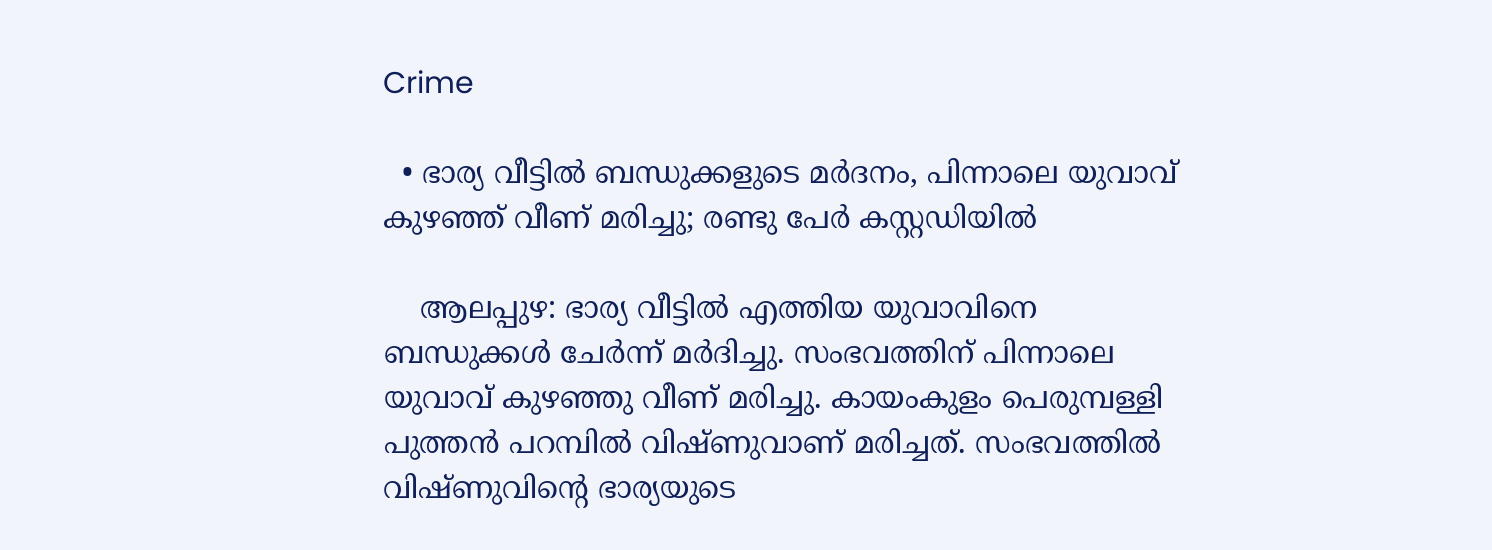Crime

  • ഭാര്യ വീട്ടില്‍ ബന്ധുക്കളുടെ മര്‍ദനം, പിന്നാലെ യുവാവ് കുഴഞ്ഞ് വീണ് മരിച്ചു; രണ്ടു പേര്‍ കസ്റ്റഡിയില്‍

    ആലപ്പുഴ: ഭാര്യ വീട്ടില്‍ എത്തിയ യുവാവിനെ ബന്ധുക്കള്‍ ചേര്‍ന്ന് മര്‍ദിച്ചു. സംഭവത്തിന് പിന്നാലെ യുവാവ് കുഴഞ്ഞു വീണ് മരിച്ചു. കായംകുളം പെരുമ്പള്ളി പുത്തന്‍ പറമ്പില്‍ വിഷ്ണുവാണ് മരിച്ചത്. സംഭവത്തില്‍ വിഷ്ണുവിന്റെ ഭാര്യയുടെ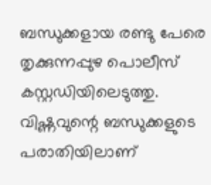ബന്ധുക്കളായ രണ്ടു പേരെ തൃക്കുന്നപ്പുഴ പൊലീസ് കസ്റ്റഡിയിലെടുത്തു. വിഷ്ണവുന്റെ ബന്ധുക്കളുടെ പരാതിയിലാണ്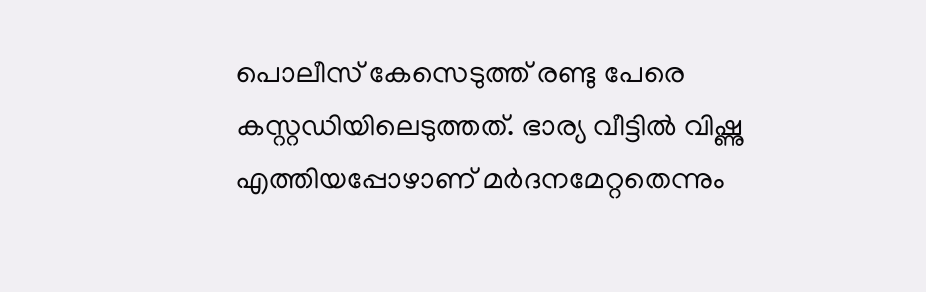പൊലീസ് കേസെടുത്ത് രണ്ടു പേരെ കസ്റ്റഡിയിലെടുത്തത്. ഭാര്യ വീട്ടില്‍ വിഷ്ണു എത്തിയപ്പോഴാണ് മര്‍ദനമേറ്റതെന്നും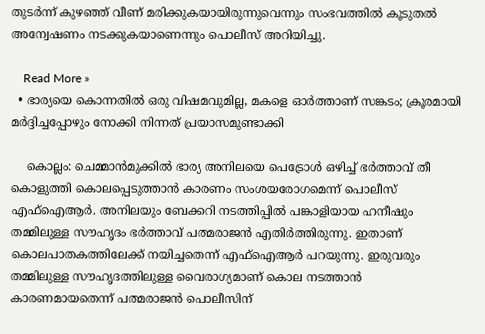തുടര്‍ന്ന് കുഴഞ്ഞ് വീണ് മരിക്കുകയായിരുന്നുവെന്നും സംഭവത്തില്‍ കൂടുതല്‍ അന്വേഷണം നടക്കുകയാണെന്നും പൊലീസ് അറിയിച്ചു.

    Read More »
  • ഭാര്യയെ കൊന്നതില്‍ ഒരു വിഷമവുമില്ല, മകളെ ഓര്‍ത്താണ് സങ്കടം; ക്രൂരമായി മര്‍ദ്ദിച്ചപ്പോഴും നോക്കി നിന്നത് പ്രയാസമുണ്ടാക്കി

    കൊല്ലം: ചെമ്മാന്‍മുക്കില്‍ ഭാര്യ അനിലയെ പെട്രോള്‍ ഒഴിച്ച് ഭര്‍ത്താവ് തീ കൊളുത്തി കൊലപ്പെടുത്താന്‍ കാരണം സംശയരോഗമെന്ന് പൊലീസ് എഫ്ഐആര്‍. അനിലയും ബേക്കറി നടത്തിപ്പില്‍ പങ്കാളിയായ ഹനീഷും തമ്മിലുള്ള സൗഹൃദം ഭര്‍ത്താവ് പത്മരാജന്‍ എതിര്‍ത്തിരുന്നു. ഇതാണ് കൊലപാതകത്തിലേക്ക് നയിച്ചതെന്ന് എഫ്ഐആര്‍ പറയുന്നു. ഇരുവരും തമ്മിലുള്ള സൗഹൃദത്തിലുള്ള വൈരാഗ്യമാണ് കൊല നടത്താന്‍ കാരണമായതെന്ന് പത്മരാജന്‍ പൊലീസിന്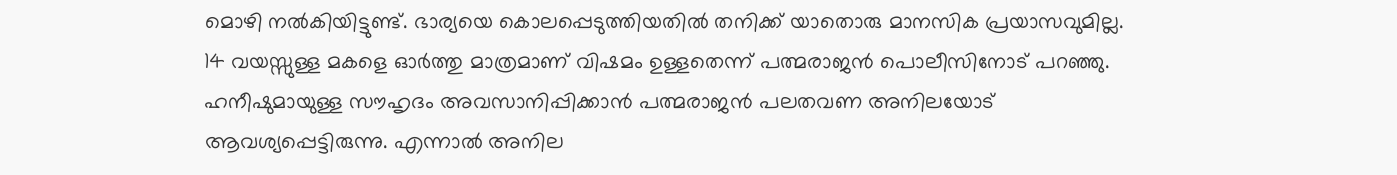മൊഴി നല്‍കിയിട്ടുണ്ട്. ഭാര്യയെ കൊലപ്പെടുത്തിയതില്‍ തനിക്ക് യാതൊരു മാനസിക പ്രയാസവുമില്ല. 14 വയസ്സുള്ള മകളെ ഓര്‍ത്തു മാത്രമാണ് വിഷമം ഉള്ളതെന്ന് പത്മരാജന്‍ പൊലീസിനോട് പറഞ്ഞു. ഹനീഷുമായുള്ള സൗഹൃദം അവസാനിപ്പിക്കാന്‍ പത്മരാജന്‍ പലതവണ അനിലയോട് ആവശ്യപ്പെട്ടിരുന്നു. എന്നാല്‍ അനില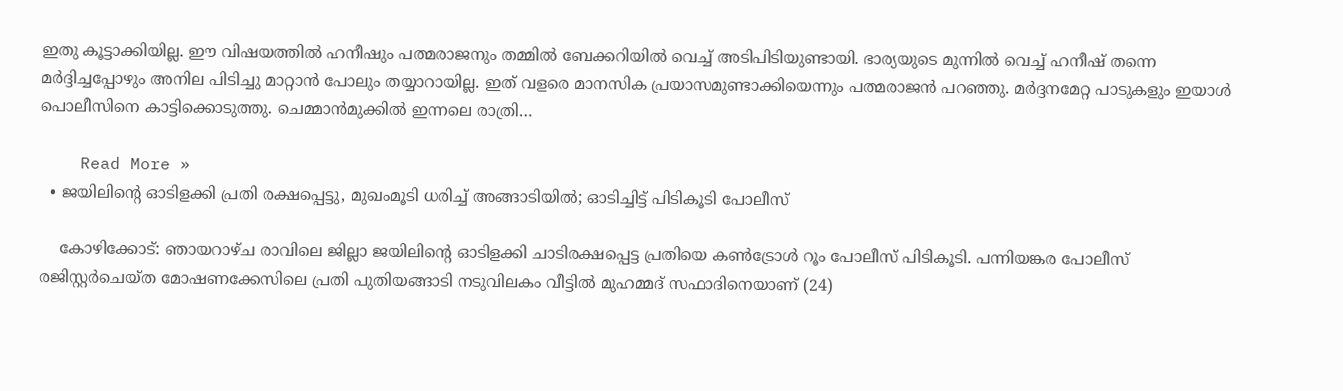ഇതു കൂട്ടാക്കിയില്ല. ഈ വിഷയത്തില്‍ ഹനീഷും പത്മരാജനും തമ്മില്‍ ബേക്കറിയില്‍ വെച്ച് അടിപിടിയുണ്ടായി. ഭാര്യയുടെ മുന്നില്‍ വെച്ച് ഹനീഷ് തന്നെ മര്‍ദ്ദിച്ചപ്പോഴും അനില പിടിച്ചു മാറ്റാന്‍ പോലും തയ്യാറായില്ല. ഇത് വളരെ മാനസിക പ്രയാസമുണ്ടാക്കിയെന്നും പത്മരാജന്‍ പറഞ്ഞു. മര്‍ദ്ദനമേറ്റ പാടുകളും ഇയാള്‍ പൊലീസിനെ കാട്ടിക്കൊടുത്തു. ചെമ്മാന്‍മുക്കില്‍ ഇന്നലെ രാത്രി…

    Read More »
  • ജയിലിന്റെ ഓടിളക്കി പ്രതി രക്ഷപ്പെട്ടു, മുഖംമൂടി ധരിച്ച് അങ്ങാടിയില്‍; ഓടിച്ചിട്ട് പിടികൂടി പോലീസ്

    കോഴിക്കോട്: ഞായറാഴ്ച രാവിലെ ജില്ലാ ജയിലിന്റെ ഓടിളക്കി ചാടിരക്ഷപ്പെട്ട പ്രതിയെ കണ്‍ട്രോള്‍ റൂം പോലീസ് പിടികൂടി. പന്നിയങ്കര പോലീസ് രജിസ്റ്റര്‍ചെയ്ത മോഷണക്കേസിലെ പ്രതി പുതിയങ്ങാടി നടുവിലകം വീട്ടില്‍ മുഹമ്മദ് സഫാദിനെയാണ് (24)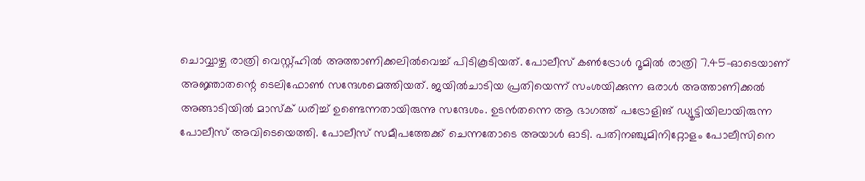ചൊവ്വാഴ്ച രാത്രി വെസ്റ്റ്ഹില്‍ അത്താണിക്കലില്‍വെച്ച് പിടികൂടിയത്. പോലീസ് കണ്‍ട്രോള്‍ റൂമില്‍ രാത്രി 7.45-ഓടെയാണ് അജ്ഞാതന്റെ ടെലിഫോണ്‍ സന്ദേശമെത്തിയത്. ജയില്‍ചാടിയ പ്രതിയെന്ന് സംശയിക്കുന്ന ഒരാള്‍ അത്താണിക്കല്‍ അങ്ങാടിയില്‍ മാസ്‌ക് ധരിച്ച് ഉണ്ടെന്നതായിരുന്നു സന്ദേശം. ഉടന്‍തന്നെ ആ ഭാഗത്ത് പട്രോളിങ് ഡ്യൂട്ടിയിലായിരുന്ന പോലീസ് അവിടെയെത്തി. പോലീസ് സമീപത്തേക്ക് ചെന്നതോടെ അയാള്‍ ഓടി. പതിനഞ്ചുമിനിറ്റോളം പോലീസിനെ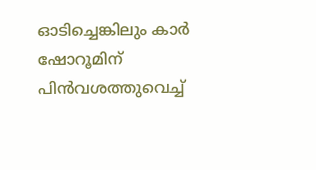ഓടിച്ചെങ്കിലും കാര്‍ ഷോറൂമിന് പിന്‍വശത്തുവെച്ച്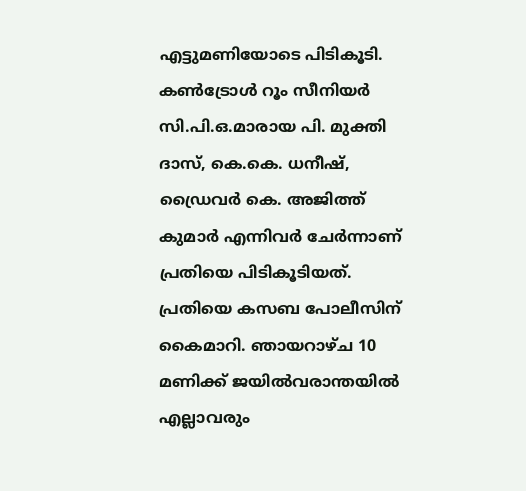എട്ടുമണിയോടെ പിടികൂടി. കണ്‍ട്രോള്‍ റൂം സീനിയര്‍ സി.പി.ഒ.മാരായ പി. മുക്തി ദാസ്, കെ.കെ. ധനീഷ്, ഡ്രൈവര്‍ കെ. അജിത്ത് കുമാര്‍ എന്നിവര്‍ ചേര്‍ന്നാണ് പ്രതിയെ പിടികൂടിയത്. പ്രതിയെ കസബ പോലീസിന് കൈമാറി. ഞായറാഴ്ച 10 മണിക്ക് ജയില്‍വരാന്തയില്‍ എല്ലാവരും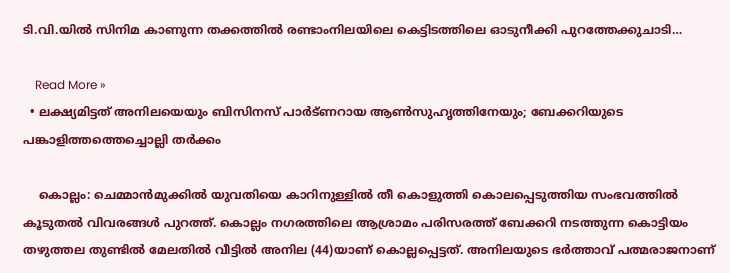ടി.വി.യില്‍ സിനിമ കാണുന്ന തക്കത്തില്‍ രണ്ടാംനിലയിലെ കെട്ടിടത്തിലെ ഓടുനീക്കി പുറത്തേക്കുചാടി…

    Read More »
  • ലക്ഷ്യമിട്ടത് അനിലയെയും ബിസിനസ് പാര്‍ട്ണറായ ആണ്‍സുഹൃത്തിനേയും; ബേക്കറിയുടെ പങ്കാളിത്തത്തെച്ചൊല്ലി തര്‍ക്കം

    കൊല്ലം: ചെമ്മാന്‍മുക്കില്‍ യുവതിയെ കാറിനുള്ളില്‍ തീ കൊളുത്തി കൊലപ്പെടുത്തിയ സംഭവത്തില്‍ കൂടുതല്‍ വിവരങ്ങള്‍ പുറത്ത്. കൊല്ലം നഗരത്തിലെ ആശ്രാമം പരിസരത്ത് ബേക്കറി നടത്തുന്ന കൊട്ടിയം തഴുത്തല തുണ്ടില്‍ മേലതില്‍ വീട്ടില്‍ അനില (44)യാണ് കൊല്ലപ്പെട്ടത്. അനിലയുടെ ഭര്‍ത്താവ് പത്മരാജനാണ്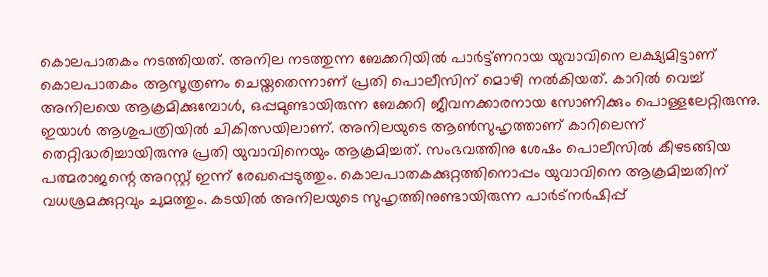കൊലപാതകം നടത്തിയത്. അനില നടത്തുന്ന ബേക്കറിയില്‍ പാര്‍ട്ട്ണറായ യുവാവിനെ ലക്ഷ്യമിട്ടാണ് കൊലപാതകം ആസൂത്രണം ചെയ്തതെന്നാണ് പ്രതി പൊലീസിന് മൊഴി നല്‍കിയത്. കാറില്‍ വെച്ച് അനിലയെ ആക്രമിക്കുമ്പോള്‍, ഒപ്പമുണ്ടായിരുന്ന ബേക്കറി ജീവനക്കാരനായ സോണിക്കും പൊള്ളലേറ്റിരുന്നു. ഇയാള്‍ ആശുപത്രിയില്‍ ചികിത്സയിലാണ്. അനിലയുടെ ആണ്‍സുഹൃത്താണ് കാറിലെന്ന് തെറ്റിദ്ധരിച്ചായിരുന്നു പ്രതി യുവാവിനെയും ആക്രമിച്ചത്. സംഭവത്തിനു ശേഷം പൊലീസില്‍ കീഴടങ്ങിയ പത്മരാജന്റെ അറസ്റ്റ് ഇന്ന് രേഖപ്പെടുത്തും. കൊലപാതകക്കുറ്റത്തിനൊപ്പം യുവാവിനെ ആക്രമിച്ചതിന് വധശ്രമക്കുറ്റവും ചുമത്തും. കടയില്‍ അനിലയുടെ സുഹൃത്തിനുണ്ടായിരുന്ന പാര്‍ട്‌നര്‍ഷിപ്പ്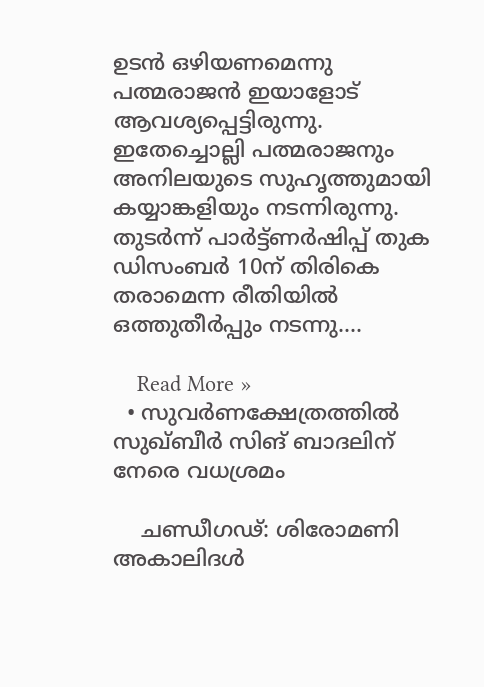ഉടന്‍ ഒഴിയണമെന്നു പത്മരാജന്‍ ഇയാളോട് ആവശ്യപ്പെട്ടിരുന്നു. ഇതേച്ചൊല്ലി പത്മരാജനും അനിലയുടെ സുഹൃത്തുമായി കയ്യാങ്കളിയും നടന്നിരുന്നു. തുടര്‍ന്ന് പാര്‍ട്ട്ണര്‍ഷിപ്പ് തുക ഡിസംബര്‍ 10ന് തിരികെ തരാമെന്ന രീതിയില്‍ ഒത്തുതീര്‍പ്പും നടന്നു.…

    Read More »
  • സുവര്‍ണക്ഷേത്രത്തില്‍ സുഖ്ബീര്‍ സിങ് ബാദലിന് നേരെ വധശ്രമം

    ചണ്ഡീഗഢ്: ശിരോമണി അകാലിദള്‍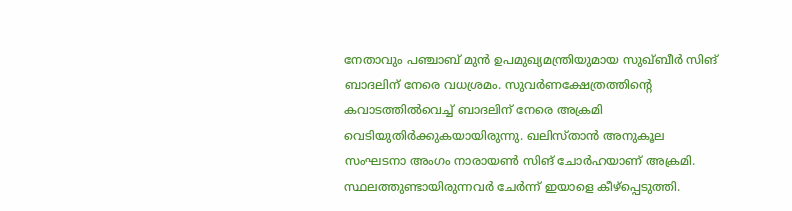നേതാവും പഞ്ചാബ് മുന്‍ ഉപമുഖ്യമന്ത്രിയുമായ സുഖ്ബീര്‍ സിങ് ബാദലിന് നേരെ വധശ്രമം. സുവര്‍ണക്ഷേത്രത്തിന്റെ കവാടത്തില്‍വെച്ച് ബാദലിന് നേരെ അക്രമി വെടിയുതിര്‍ക്കുകയായിരുന്നു. ഖലിസ്താന്‍ അനുകൂല സംഘടനാ അംഗം നാരായണ്‍ സിങ് ചോര്‍ഹയാണ് അക്രമി. സ്ഥലത്തുണ്ടായിരുന്നവര്‍ ചേര്‍ന്ന് ഇയാളെ കീഴ്പ്പെടുത്തി.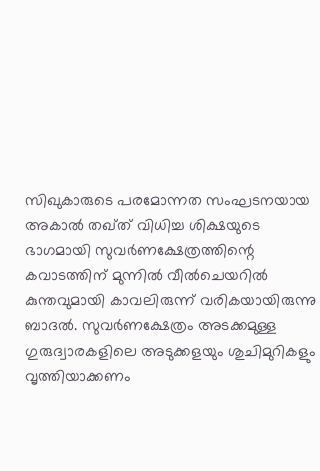സിഖുകാരുടെ പരമോന്നത സംഘടനയായ അകാല്‍ തഖ്ത് വിധിച്ച ശിക്ഷയുടെ ഭാഗമായി സുവര്‍ണക്ഷേത്രത്തിന്റെ കവാടത്തിന് മുന്നില്‍ വീല്‍ചെയറില്‍ കുന്തവുമായി കാവലിരുന്ന് വരികയായിരുന്നു ബാദല്‍. സുവര്‍ണക്ഷേത്രം അടക്കമുള്ള ഗുരുദ്വാരകളിലെ അടുക്കളയും ശുചിമുറികളും വൃത്തിയാക്കണം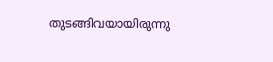തുടങ്ങിവയായിരുന്നു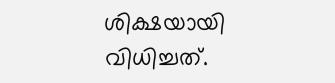ശിക്ഷയായി വിധിച്ചത്.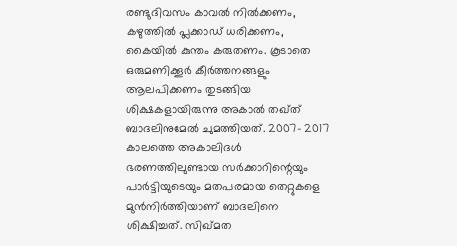രണ്ടുദിവസം കാവല്‍ നില്‍ക്കണം, കഴുത്തില്‍ പ്ലക്കാഡ് ധരിക്കണം, കൈയില്‍ കുന്തം കരുതണം. കൂടാതെ ഒരുമണിക്കൂര്‍ കീര്‍ത്തനങ്ങളും ആലപിക്കണം തുടങ്ങിയ ശിക്ഷകളായിരുന്നു അകാല്‍ തഖ്ത് ബാദലിനുമേല്‍ ചുമത്തിയത്. 2007- 2017 കാലത്തെ അകാലിദള്‍ ഭരണത്തിലുണ്ടായ സര്‍ക്കാറിന്റെയും പാര്‍ട്ടിയുടെയും മതപരമായ തെറ്റുകളെ മുന്‍നിര്‍ത്തിയാണ് ബാദലിനെ ശിക്ഷിച്ചത്. സിഖ്മത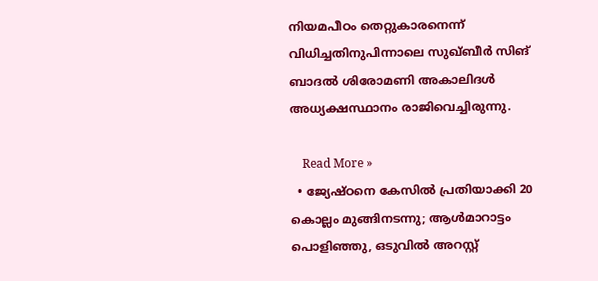നിയമപീഠം തെറ്റുകാരനെന്ന് വിധിച്ചതിനുപിന്നാലെ സുഖ്ബീര്‍ സിങ് ബാദല്‍ ശിരോമണി അകാലിദള്‍ അധ്യക്ഷസ്ഥാനം രാജിവെച്ചിരുന്നു.

    Read More »
  • ജ്യേഷ്ഠനെ കേസില്‍ പ്രതിയാക്കി 20 കൊല്ലം മുങ്ങിനടന്നു; ആള്‍മാറാട്ടം പൊളിഞ്ഞു, ഒടുവില്‍ അറസ്റ്റ്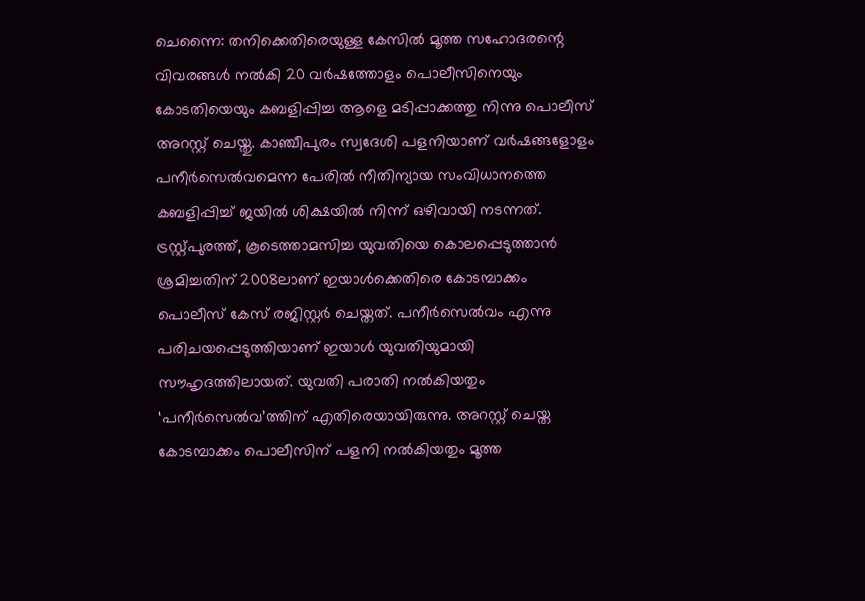ചെന്നൈ: തനിക്കെതിരെയുള്ള കേസില്‍ മൂത്ത സഹോദരന്റെ വിവരങ്ങള്‍ നല്‍കി 20 വര്‍ഷത്തോളം പൊലീസിനെയും കോടതിയെയും കബളിപ്പിച്ച ആളെ മടിപ്പാക്കത്തു നിന്നു പൊലീസ് അറസ്റ്റ് ചെയ്തു. കാഞ്ചീപുരം സ്വദേശി പളനിയാണ് വര്‍ഷങ്ങളോളം പനീര്‍സെല്‍വമെന്ന പേരില്‍ നീതിന്യായ സംവിധാനത്തെ കബളിപ്പിച്ച് ജയില്‍ ശിക്ഷയില്‍ നിന്ന് ഒഴിവായി നടന്നത്. ട്രസ്റ്റ്പുരത്ത്, കൂടെത്താമസിച്ച യുവതിയെ കൊലപ്പെടുത്താന്‍ ശ്രമിച്ചതിന് 2008ലാണ് ഇയാള്‍ക്കെതിരെ കോടമ്പാക്കം പൊലീസ് കേസ് രജിസ്റ്റര്‍ ചെയ്തത്. പനീര്‍സെല്‍വം എന്നു പരിചയപ്പെടുത്തിയാണ് ഇയാള്‍ യുവതിയുമായി സൗഹൃദത്തിലായത്. യുവതി പരാതി നല്‍കിയതും ‘പനീര്‍സെല്‍വ’ത്തിന് എതിരെയായിരുന്നു. അറസ്റ്റ് ചെയ്ത കോടമ്പാക്കം പൊലീസിന് പളനി നല്‍കിയതും മൂത്ത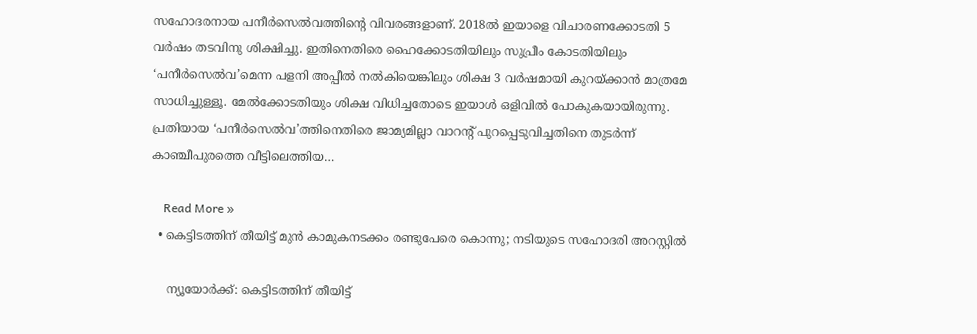സഹോദരനായ പനീര്‍സെല്‍വത്തിന്റെ വിവരങ്ങളാണ്. 2018ല്‍ ഇയാളെ വിചാരണക്കോടതി 5 വര്‍ഷം തടവിനു ശിക്ഷിച്ചു. ഇതിനെതിരെ ഹൈക്കോടതിയിലും സുപ്രീം കോടതിയിലും ‘പനീര്‍സെല്‍വ’മെന്ന പളനി അപ്പീല്‍ നല്‍കിയെങ്കിലും ശിക്ഷ 3 വര്‍ഷമായി കുറയ്ക്കാന്‍ മാത്രമേ സാധിച്ചുള്ളൂ. മേല്‍ക്കോടതിയും ശിക്ഷ വിധിച്ചതോടെ ഇയാള്‍ ഒളിവില്‍ പോകുകയായിരുന്നു. പ്രതിയായ ‘പനീര്‍സെല്‍വ’ത്തിനെതിരെ ജാമ്യമില്ലാ വാറന്റ് പുറപ്പെടുവിച്ചതിനെ തുടര്‍ന്ന് കാഞ്ചീപുരത്തെ വീട്ടിലെത്തിയ…

    Read More »
  • കെട്ടിടത്തിന് തീയിട്ട് മുന്‍ കാമുകനടക്കം രണ്ടുപേരെ കൊന്നു; നടിയുടെ സഹോദരി അറസ്റ്റില്‍

    ന്യൂയോര്‍ക്ക്: കെട്ടിടത്തിന് തീയിട്ട്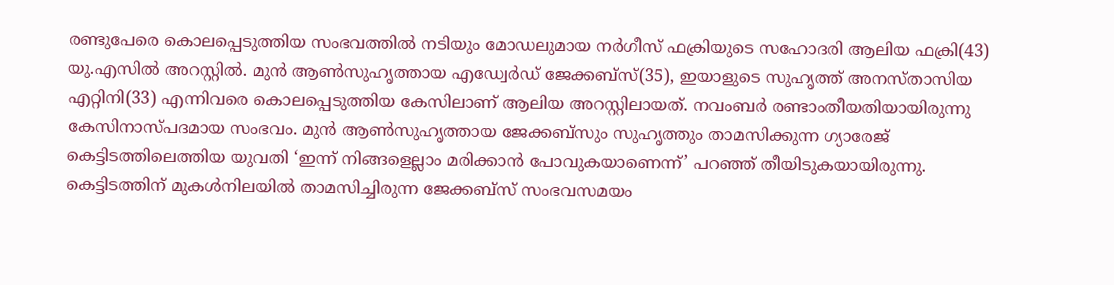രണ്ടുപേരെ കൊലപ്പെടുത്തിയ സംഭവത്തില്‍ നടിയും മോഡലുമായ നര്‍ഗീസ് ഫക്രിയുടെ സഹോദരി ആലിയ ഫക്രി(43) യു.എസില്‍ അറസ്റ്റില്‍. മുന്‍ ആണ്‍സുഹൃത്തായ എഡ്വേര്‍ഡ് ജേക്കബ്സ്(35), ഇയാളുടെ സുഹൃത്ത് അനസ്താസിയ എറ്റിനി(33) എന്നിവരെ കൊലപ്പെടുത്തിയ കേസിലാണ് ആലിയ അറസ്റ്റിലായത്. നവംബര്‍ രണ്ടാംതീയതിയായിരുന്നു കേസിനാസ്പദമായ സംഭവം. മുന്‍ ആണ്‍സുഹൃത്തായ ജേക്കബ്സും സുഹൃത്തും താമസിക്കുന്ന ഗ്യാരേജ് കെട്ടിടത്തിലെത്തിയ യുവതി ‘ഇന്ന് നിങ്ങളെല്ലാം മരിക്കാന്‍ പോവുകയാണെന്ന്’ പറഞ്ഞ് തീയിടുകയായിരുന്നു. കെട്ടിടത്തിന് മുകള്‍നിലയില്‍ താമസിച്ചിരുന്ന ജേക്കബ്സ് സംഭവസമയം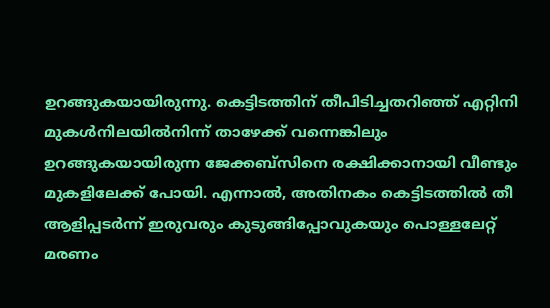ഉറങ്ങുകയായിരുന്നു. കെട്ടിടത്തിന് തീപിടിച്ചതറിഞ്ഞ് എറ്റിനി മുകള്‍നിലയില്‍നിന്ന് താഴേക്ക് വന്നെങ്കിലും ഉറങ്ങുകയായിരുന്ന ജേക്കബ്സിനെ രക്ഷിക്കാനായി വീണ്ടും മുകളിലേക്ക് പോയി. എന്നാല്‍, അതിനകം കെട്ടിടത്തില്‍ തീ ആളിപ്പടര്‍ന്ന് ഇരുവരും കുടുങ്ങിപ്പോവുകയും പൊള്ളലേറ്റ് മരണം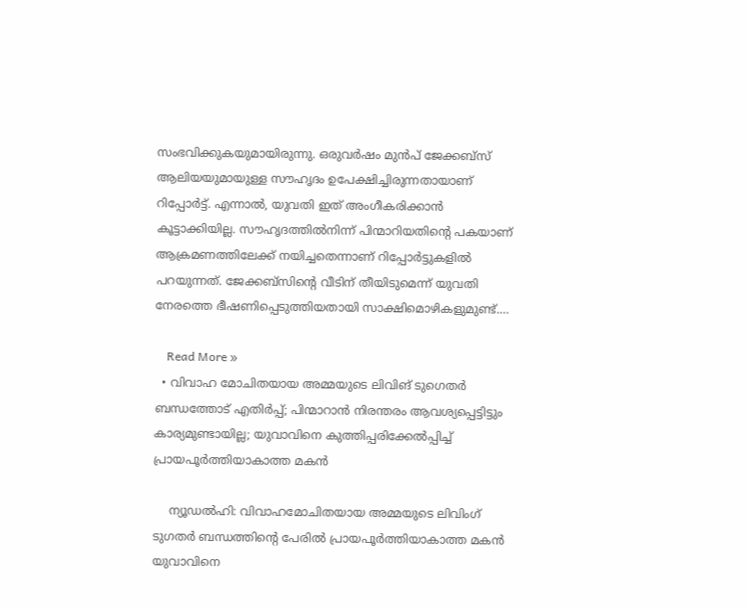സംഭവിക്കുകയുമായിരുന്നു. ഒരുവര്‍ഷം മുന്‍പ് ജേക്കബ്സ് ആലിയയുമായുള്ള സൗഹൃദം ഉപേക്ഷിച്ചിരുന്നതായാണ് റിപ്പോര്‍ട്ട്. എന്നാല്‍, യുവതി ഇത് അംഗീകരിക്കാന്‍ കൂട്ടാക്കിയില്ല. സൗഹൃദത്തില്‍നിന്ന് പിന്മാറിയതിന്റെ പകയാണ് ആക്രമണത്തിലേക്ക് നയിച്ചതെന്നാണ് റിപ്പോര്‍ട്ടുകളില്‍ പറയുന്നത്. ജേക്കബ്സിന്റെ വീടിന് തീയിടുമെന്ന് യുവതി നേരത്തെ ഭീഷണിപ്പെടുത്തിയതായി സാക്ഷിമൊഴികളുമുണ്ട്.…

    Read More »
  • വിവാഹ മോചിതയായ അമ്മയുടെ ലിവിങ് ടുഗെതര്‍ ബന്ധത്തോട് എതിര്‍പ്പ്; പിന്മാറാന്‍ നിരന്തരം ആവശ്യപ്പെട്ടിട്ടും കാര്യമുണ്ടായില്ല; യുവാവിനെ കുത്തിപ്പരിക്കേല്‍പ്പിച്ച് പ്രായപൂര്‍ത്തിയാകാത്ത മകന്‍

    ന്യൂഡല്‍ഹി: വിവാഹമോചിതയായ അമ്മയുടെ ലിവിംഗ് ടുഗതര്‍ ബന്ധത്തിന്റെ പേരില്‍ പ്രായപൂര്‍ത്തിയാകാത്ത മകന്‍ യുവാവിനെ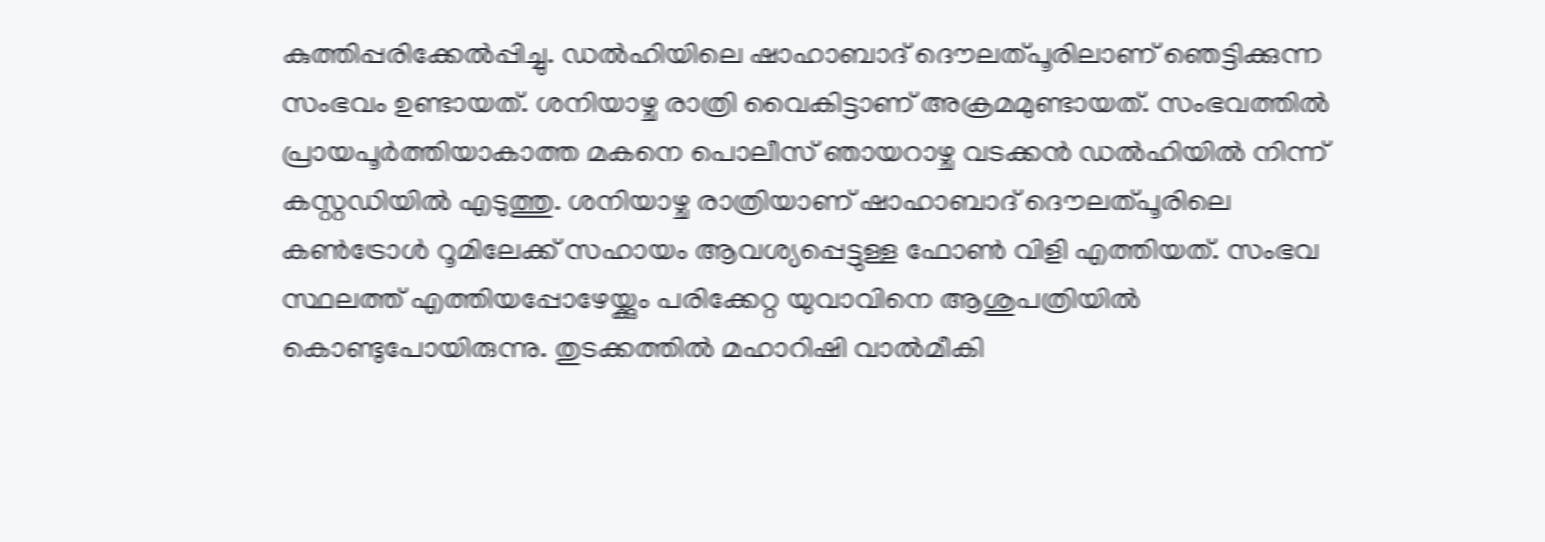കുത്തിപ്പരിക്കേല്‍പ്പിച്ചു. ഡല്‍ഹിയിലെ ഷാഹാബാദ് ദൌലത്പൂരിലാണ് ഞെട്ടിക്കുന്ന സംഭവം ഉണ്ടായത്. ശനിയാഴ്ച രാത്രി വൈകിട്ടാണ് അക്രമമുണ്ടായത്. സംഭവത്തില്‍ പ്രായപൂര്‍ത്തിയാകാത്ത മകനെ പൊലീസ് ഞായറാഴ്ച വടക്കന്‍ ഡല്‍ഹിയില്‍ നിന്ന് കസ്റ്റഡിയില്‍ എടുത്തു. ശനിയാഴ്ച രാത്രിയാണ് ഷാഹാബാദ് ദൌലത്പൂരിലെ കണ്‍ട്രോള്‍ റൂമിലേക്ക് സഹായം ആവശ്യപ്പെട്ടുള്ള ഫോണ്‍ വിളി എത്തിയത്. സംഭവ സ്ഥലത്ത് എത്തിയപ്പോഴേയ്ക്കും പരിക്കേറ്റ യുവാവിനെ ആശുപത്രിയില്‍ കൊണ്ടുപോയിരുന്നു. തുടക്കത്തില്‍ മഹാറിഷി വാല്‍മീകി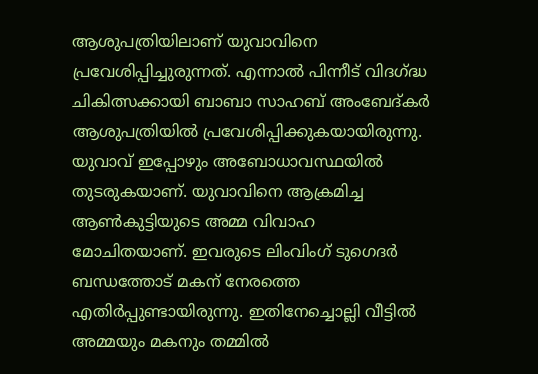ആശുപത്രിയിലാണ് യുവാവിനെ പ്രവേശിപ്പിച്ചുരുന്നത്. എന്നാല്‍ പിന്നീട് വിദഗ്ദ്ധ ചികിത്സക്കായി ബാബാ സാഹബ് അംബേദ്കര്‍ ആശുപത്രിയില്‍ പ്രവേശിപ്പിക്കുകയായിരുന്നു. യുവാവ് ഇപ്പോഴും അബോധാവസ്ഥയില്‍ തുടരുകയാണ്. യുവാവിനെ ആക്രമിച്ച ആണ്‍കുട്ടിയുടെ അമ്മ വിവാഹ മോചിതയാണ്. ഇവരുടെ ലിംവിംഗ് ടുഗെദര്‍ ബന്ധത്തോട് മകന് നേരത്തെ എതിര്‍പ്പുണ്ടായിരുന്നു. ഇതിനേച്ചൊല്ലി വീട്ടില്‍ അമ്മയും മകനും തമ്മില്‍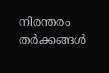നിരന്തരം തര്‍ക്കങ്ങള്‍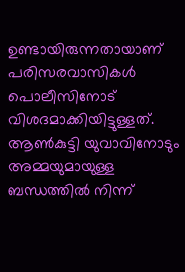ഉണ്ടായിരുന്നതായാണ് പരിസരവാസികള്‍ പൊലീസിനോട് വിശദമാക്കിയിട്ടുള്ളത്. ആണ്‍കുട്ടി യുവാവിനോടും അമ്മയുമായുള്ള ബന്ധത്തില്‍ നിന്ന്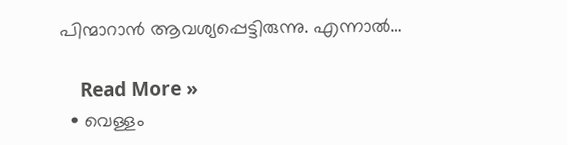പിന്മാറാന്‍ ആവശ്യപ്പെട്ടിരുന്നു. എന്നാല്‍…

    Read More »
  • വെള്ളം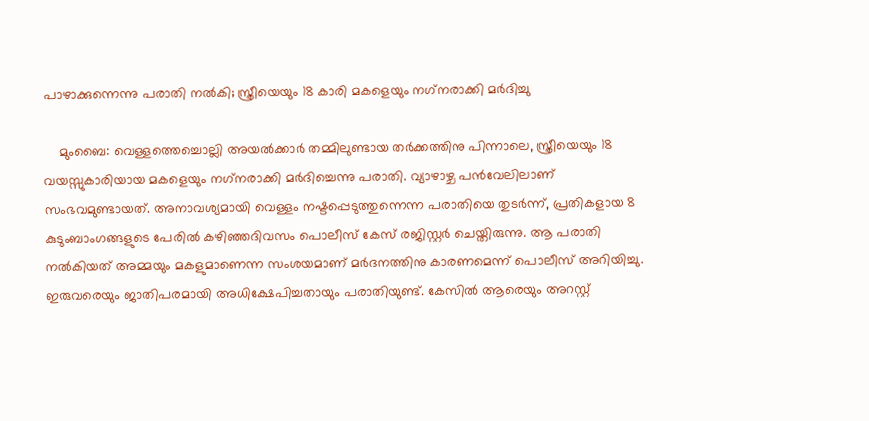പാഴാക്കുന്നെന്നു പരാതി നല്‍കി; സ്ത്രീയെയും 18 കാരി മകളെയും നഗ്‌നരാക്കി മര്‍ദിച്ചു

    മുംബൈ: വെള്ളത്തെച്ചൊല്ലി അയല്‍ക്കാര്‍ തമ്മിലുണ്ടായ തര്‍ക്കത്തിനു പിന്നാലെ, സ്ത്രീയെയും 18 വയസ്സുകാരിയായ മകളെയും നഗ്‌നരാക്കി മര്‍ദിച്ചെന്നു പരാതി. വ്യാഴാഴ്ച പന്‍വേലിലാണ് സംഭവമുണ്ടായത്. അനാവശ്യമായി വെള്ളം നഷ്ടപ്പെടുത്തുന്നെന്ന പരാതിയെ തുടര്‍ന്ന്, പ്രതികളായ 8 കുടുംബാംഗങ്ങളുടെ പേരില്‍ കഴിഞ്ഞദിവസം പൊലീസ് കേസ് രജിസ്റ്റര്‍ ചെയ്തിരുന്നു. ആ പരാതി നല്‍കിയത് അമ്മയും മകളുമാണെന്ന സംശയമാണ് മര്‍ദനത്തിനു കാരണമെന്ന് പൊലീസ് അറിയിച്ചു. ഇരുവരെയും ജാതിപരമായി അധിക്ഷേപിച്ചതായും പരാതിയുണ്ട്. കേസില്‍ ആരെയും അറസ്റ്റ്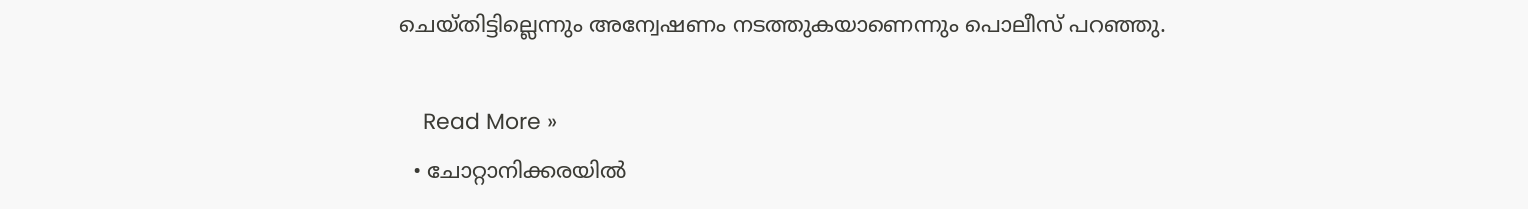ചെയ്തിട്ടില്ലെന്നും അന്വേഷണം നടത്തുകയാണെന്നും പൊലീസ് പറഞ്ഞു.

    Read More »
  • ചോറ്റാനിക്കരയില്‍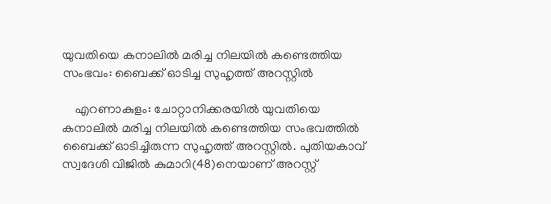യുവതിയെ കനാലില്‍ മരിച്ച നിലയില്‍ കണ്ടെത്തിയ സംഭവം: ബൈക്ക് ഓടിച്ച സുഹൃത്ത് അറസ്റ്റില്‍

    എറണാകുളം: ചോറ്റാനിക്കരയില്‍ യുവതിയെ കനാലില്‍ മരിച്ച നിലയില്‍ കണ്ടെത്തിയ സംഭവത്തില്‍ ബൈക്ക് ഓടിച്ചിരുന്ന സുഹൃത്ത് അറസ്റ്റില്‍. പുതിയകാവ് സ്വദേശി വിജില്‍ കുമാറി(48)നെയാണ് അറസ്റ്റ്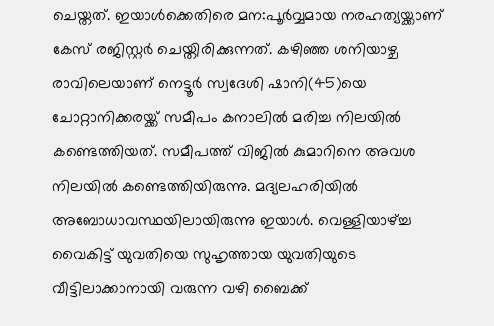ചെയ്തത്. ഇയാള്‍ക്കെതിരെ മന:പൂര്‍വ്വമായ നരഹത്യയ്ക്കാണ് കേസ് രജിസ്റ്റര്‍ ചെയ്തിരിക്കുന്നത്. കഴിഞ്ഞ ശനിയാഴ്ച രാവിലെയാണ് നെട്ടൂര്‍ സ്വദേശി ഷാനി(45)യെ ചോറ്റാനിക്കരയ്ക്ക് സമീപം കനാലില്‍ മരിച്ച നിലയില്‍ കണ്ടെത്തിയത്. സമീപത്ത് വിജില്‍ കുമാറിനെ അവശ നിലയില്‍ കണ്ടെത്തിയിരുന്നു. മദ്യലഹരിയില്‍ അബോധാവസ്ഥയിലായിരുന്നു ഇയാള്‍. വെള്ളിയാഴ്ച്ച വൈകിട്ട് യുവതിയെ സുഹൃത്തായ യുവതിയുടെ വീട്ടിലാക്കാനായി വരുന്ന വഴി ബൈക്ക്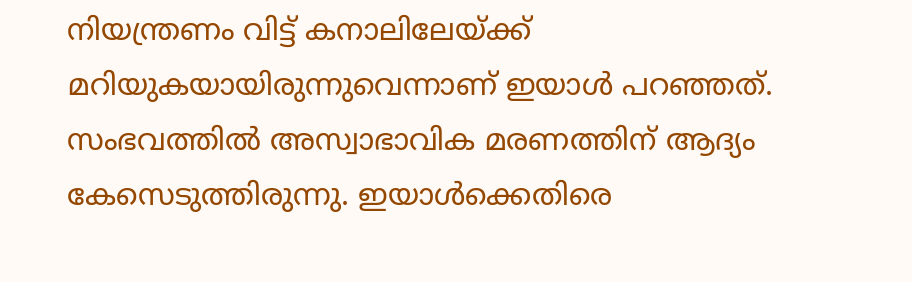നിയന്ത്രണം വിട്ട് കനാലിലേയ്ക്ക് മറിയുകയായിരുന്നുവെന്നാണ് ഇയാള്‍ പറഞ്ഞത്. സംഭവത്തില്‍ അസ്വാഭാവിക മരണത്തിന് ആദ്യം കേസെടുത്തിരുന്നു. ഇയാള്‍ക്കെതിരെ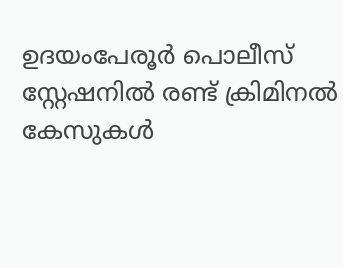ഉദയംപേരൂര്‍ പൊലീസ് സ്റ്റേഷനില്‍ രണ്ട് ക്രിമിനല്‍ കേസുകള്‍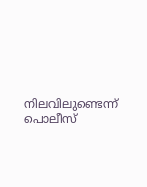നിലവിലുണ്ടെന്ന് പൊലീസ്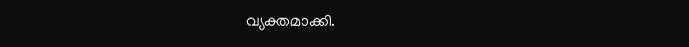വ്യക്തമാക്കി.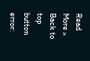Read More »
Back to top button
error: